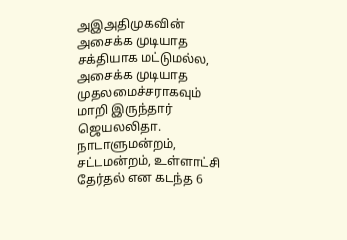அஇஅதிமுகவின் அசைக்க முடியாத சக்தியாக மட்டுமல்ல, அசைக்க முடியாத முதலமைச்சராகவும் மாறி இருந்தார் ஜெயலலிதா. நாடாளுமன்றம், சட்டமன்றம், உள்ளாட்சி தேர்தல் என கடந்த 6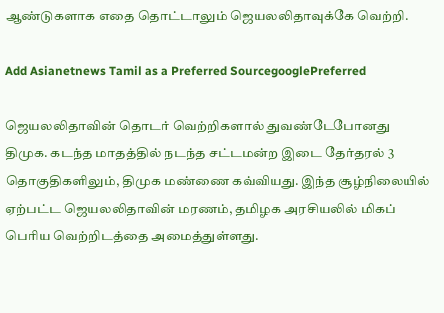ஆண்டுகளாக எதை தொட்டாலும் ஜெயலலிதாவுக்கே வெற்றி.

Add Asianetnews Tamil as a Preferred SourcegooglePreferred

ஜெயலலிதாவின் தொடர் வெற்றிகளால் துவண்டேபோனது திமுக. கடந்த மாதத்தில் நடந்த சட்டமன்ற இடை தேர்தரல் 3 தொகுதிகளிலும், திமுக மண்ணை கவ்வியது. இந்த சூழ்நிலையில் ஏற்பட்ட ஜெயலலிதாவின் மரணம், தமிழக அரசியலில் மிகப் பெரிய வெற்றிடத்தை அமைத்துள்ளது.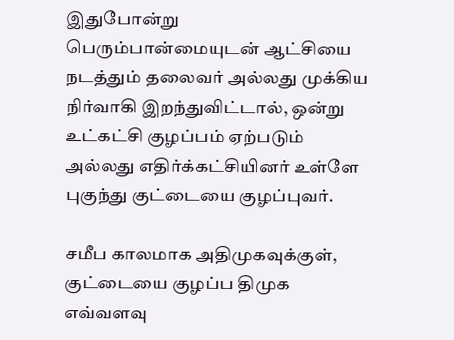இதுபோன்று பெரும்பான்மையுடன் ஆட்சியை நடத்தும் தலைவர் அல்லது முக்கிய நிர்வாகி இறந்துவிட்டால், ஒன்று உட்கட்சி குழப்பம் ஏற்படும் அல்லது எதிர்க்கட்சியினர் உள்ளே புகுந்து குட்டையை குழப்புவர்.

சமீப காலமாக அதிமுகவுக்குள், குட்டையை குழப்ப திமுக எவ்வளவு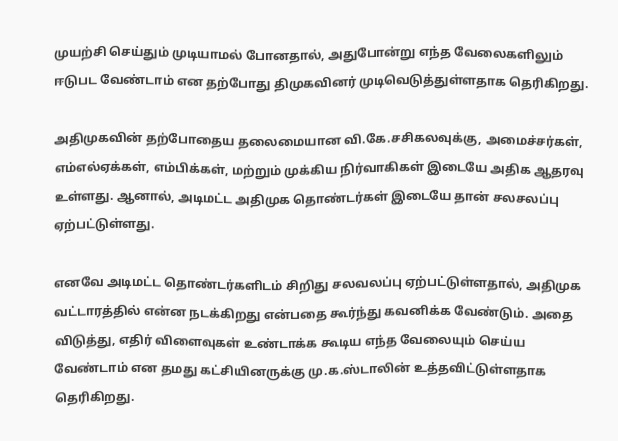முயற்சி செய்தும் முடியாமல் போனதால், அதுபோன்று எந்த வேலைகளிலும் ஈடுபட வேண்டாம் என தற்போது திமுகவினர் முடிவெடுத்துள்ளதாக தெரிகிறது.

அதிமுகவின் தற்போதைய தலைமையான வி.கே.சசிகலவுக்கு, அமைச்சர்கள், எம்எல்ஏக்கள், எம்பிக்கள், மற்றும் முக்கிய நிர்வாகிகள் இடையே அதிக ஆதரவு உள்ளது. ஆனால், அடிமட்ட அதிமுக தொண்டர்கள் இடையே தான் சலசலப்பு ஏற்பட்டுள்ளது.

எனவே அடிமட்ட தொண்டர்களிடம் சிறிது சலவலப்பு ஏற்பட்டுள்ளதால், அதிமுக வட்டாரத்தில் என்ன நடக்கிறது என்பதை கூர்ந்து கவனிக்க வேண்டும். அதை விடுத்து, எதிர் விளைவுகள் உண்டாக்க கூடிய எந்த வேலையும் செய்ய வேண்டாம் என தமது கட்சியினருக்கு மு.க.ஸ்டாலின் உத்தவிட்டுள்ளதாக தெரிகிறது.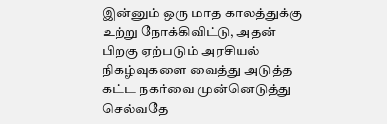இன்னும் ஒரு மாத காலத்துக்கு உற்று நோக்கிவிட்டு, அதன் பிறகு ஏற்படும் அரசியல் நிகழ்வுகளை வைத்து அடுத்த கட்ட நகர்வை முன்னெடுத்து செல்வதே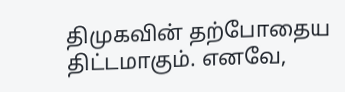திமுகவின் தற்போதைய திட்டமாகும். எனவே,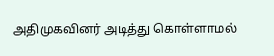அதிமுகவினர் அடித்து கொள்ளாமல்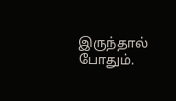இருந்தால் போதும்.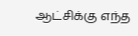ஆட்சிக்கு எந்த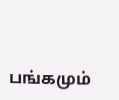பங்கமும்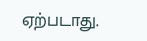ஏற்படாது.